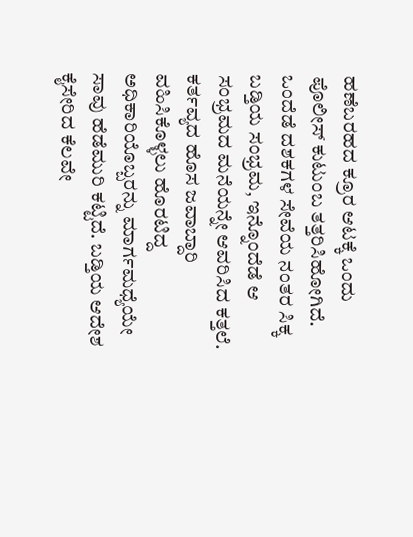ಹಣೆಬರಹದ ಕ್ರೂರ ಆಟಕ್ಕೆ ಒಂದು ಪೊಲೀಸ್ ಕುಟುಂಬ ತತ್ತರಿಸಿಹೋಗಿದೆ. ಒಂದೆಡೆ ದಶಕಗಳ ಸೇವೆಯ ನಂತರ ಸಿಕ್ಕ ಬಡ್ತಿಯ ಸಂಭ್ರಮ, ಇನ್ನೊಂದೆಡೆ ಆ ಸಂಭ್ರಮದ ಮನೆಯನ್ನೇ ಆವರಿಸಿದ ಕತ್ತಲೆ. ಕರ್ತವ್ಯದ ಹೊಸ ಜವಾಬ್ದಾರಿ ವಹಿಸಿಕೊಳ್ಳಲು ಹೊರಟಿದ್ದ ಅಧಿಕಾರಿಯೊಬ್ಬರನ್ನು ಮಾರ್ಗಮಧ್ಯೆಯೇ ಸಾವು ಹೆಡೆಮುರಿ ಕಟ್ಟಿದೆ. ಬಡ್ತಿಯ ಆದೇಶ ಕೈಸೇರಿದ ಕೆಲವೇ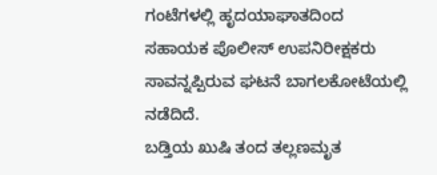ಗಂಟೆಗಳಲ್ಲಿ ಹೃದಯಾಘಾತದಿಂದ ಸಹಾಯಕ ಪೊಲೀಸ್ ಉಪನಿರೀಕ್ಷಕರು ಸಾವನ್ನಪ್ಪಿರುವ ಘಟನೆ ಬಾಗಲಕೋಟೆಯಲ್ಲಿ ನಡೆದಿದೆ.
ಬಡ್ತಿಯ ಖುಷಿ ತಂದ ತಲ್ಲಣಮೃತ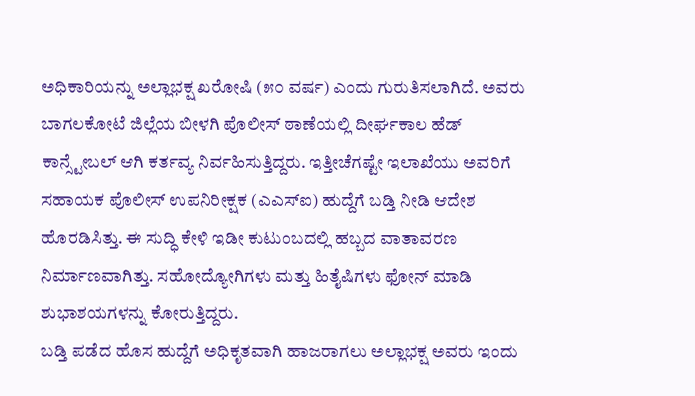ಅಧಿಕಾರಿಯನ್ನು ಅಲ್ಲಾಭಕ್ಷ ಖರೋಷಿ (೫೦ ವರ್ಷ) ಎಂದು ಗುರುತಿಸಲಾಗಿದೆ. ಅವರು ಬಾಗಲಕೋಟೆ ಜಿಲ್ಲೆಯ ಬೀಳಗಿ ಪೊಲೀಸ್ ಠಾಣೆಯಲ್ಲಿ ದೀರ್ಘಕಾಲ ಹೆಡ್ ಕಾನ್ಸ್ಟೇಬಲ್ ಆಗಿ ಕರ್ತವ್ಯ ನಿರ್ವಹಿಸುತ್ತಿದ್ದರು. ಇತ್ತೀಚೆಗಷ್ಟೇ ಇಲಾಖೆಯು ಅವರಿಗೆ ಸಹಾಯಕ ಪೊಲೀಸ್ ಉಪನಿರೀಕ್ಷಕ (ಎಎಸ್ಐ) ಹುದ್ದೆಗೆ ಬಡ್ತಿ ನೀಡಿ ಆದೇಶ ಹೊರಡಿಸಿತ್ತು. ಈ ಸುದ್ಧಿ ಕೇಳಿ ಇಡೀ ಕುಟುಂಬದಲ್ಲಿ ಹಬ್ಬದ ವಾತಾವರಣ ನಿರ್ಮಾಣವಾಗಿತ್ತು. ಸಹೋದ್ಯೋಗಿಗಳು ಮತ್ತು ಹಿತೈಷಿಗಳು ಫೋನ್ ಮಾಡಿ ಶುಭಾಶಯಗಳನ್ನು ಕೋರುತ್ತಿದ್ದರು.
ಬಡ್ತಿ ಪಡೆದ ಹೊಸ ಹುದ್ದೆಗೆ ಅಧಿಕೃತವಾಗಿ ಹಾಜರಾಗಲು ಅಲ್ಲಾಭಕ್ಷ ಅವರು ಇಂದು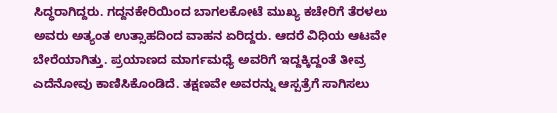ಸಿದ್ಧರಾಗಿದ್ದರು. ಗದ್ದನಕೇರಿಯಿಂದ ಬಾಗಲಕೋಟೆ ಮುಖ್ಯ ಕಚೇರಿಗೆ ತೆರಳಲು ಅವರು ಅತ್ಯಂತ ಉತ್ಸಾಹದಿಂದ ವಾಹನ ಏರಿದ್ದರು. ಆದರೆ ವಿಧಿಯ ಆಟವೇ ಬೇರೆಯಾಗಿತ್ತು. ಪ್ರಯಾಣದ ಮಾರ್ಗಮಧ್ಯೆ ಅವರಿಗೆ ಇದ್ದಕ್ಕಿದ್ದಂತೆ ತೀವ್ರ ಎದೆನೋವು ಕಾಣಿಸಿಕೊಂಡಿದೆ. ತಕ್ಷಣವೇ ಅವರನ್ನು ಆಸ್ಪತ್ರೆಗೆ ಸಾಗಿಸಲು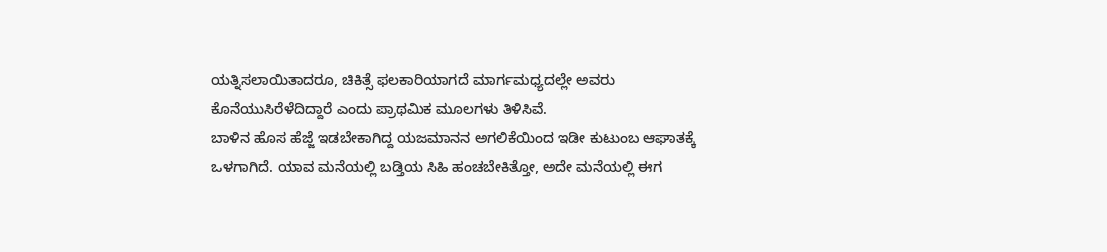ಯತ್ನಿಸಲಾಯಿತಾದರೂ, ಚಿಕಿತ್ಸೆ ಫಲಕಾರಿಯಾಗದೆ ಮಾರ್ಗಮಧ್ಯದಲ್ಲೇ ಅವರು ಕೊನೆಯುಸಿರೆಳೆದಿದ್ದಾರೆ ಎಂದು ಪ್ರಾಥಮಿಕ ಮೂಲಗಳು ತಿಳಿಸಿವೆ.
ಬಾಳಿನ ಹೊಸ ಹೆಜ್ಜೆ ಇಡಬೇಕಾಗಿದ್ದ ಯಜಮಾನನ ಅಗಲಿಕೆಯಿಂದ ಇಡೀ ಕುಟುಂಬ ಆಘಾತಕ್ಕೆ ಒಳಗಾಗಿದೆ. ಯಾವ ಮನೆಯಲ್ಲಿ ಬಡ್ತಿಯ ಸಿಹಿ ಹಂಚಬೇಕಿತ್ತೋ, ಅದೇ ಮನೆಯಲ್ಲಿ ಈಗ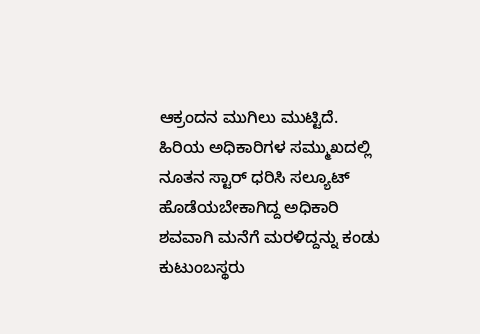ಆಕ್ರಂದನ ಮುಗಿಲು ಮುಟ್ಟಿದೆ. ಹಿರಿಯ ಅಧಿಕಾರಿಗಳ ಸಮ್ಮುಖದಲ್ಲಿ ನೂತನ ಸ್ಟಾರ್ ಧರಿಸಿ ಸಲ್ಯೂಟ್ ಹೊಡೆಯಬೇಕಾಗಿದ್ದ ಅಧಿಕಾರಿ ಶವವಾಗಿ ಮನೆಗೆ ಮರಳಿದ್ದನ್ನು ಕಂಡು ಕುಟುಂಬಸ್ಥರು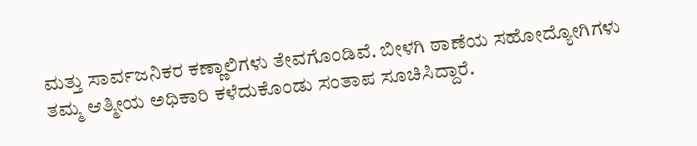ಮತ್ತು ಸಾರ್ವಜನಿಕರ ಕಣ್ಣಾಲಿಗಳು ತೇವಗೊಂಡಿವೆ. ಬೀಳಗಿ ಠಾಣೆಯ ಸಹೋದ್ಯೋಗಿಗಳು ತಮ್ಮ ಆತ್ಮೀಯ ಅಧಿಕಾರಿ ಕಳೆದುಕೊಂಡು ಸಂತಾಪ ಸೂಚಿಸಿದ್ದಾರೆ.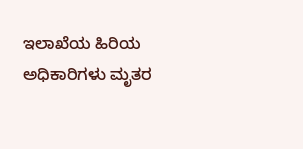ಇಲಾಖೆಯ ಹಿರಿಯ ಅಧಿಕಾರಿಗಳು ಮೃತರ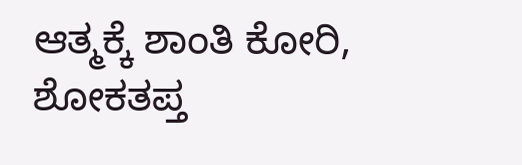ಆತ್ಮಕ್ಕೆ ಶಾಂತಿ ಕೋರಿ, ಶೋಕತಪ್ತ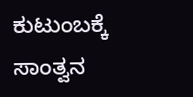ಕುಟುಂಬಕ್ಕೆ ಸಾಂತ್ವನ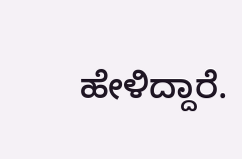ಹೇಳಿದ್ದಾರೆ.